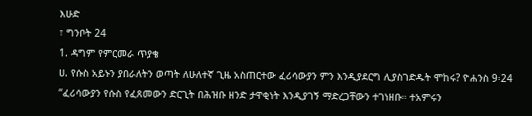እሁድ
፣ ግንቦት 24
1. ዳግም የምርመራ ጥያቄ
ሀ. የሱስ አይኑን ያበራለትን ወጣት ለሁለተኛ ጊዜ አስጠርተው ፈሪሳውያን ምን እንዲያደርግ ሊያስገድዱት ሞከሩ? ዮሐንስ 9፡24
“ፈሪሳውያን የሱስ የፈጸመውን ድርጊት በሕዝቡ ዘንድ ታዋቂነት እንዲያገኝ ማድረጋቸውን ተገነዘቡ። ተአምሩን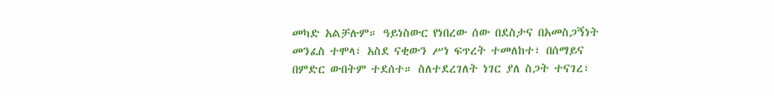መካድ አልቻሉም። ዓይነስውር የነበረው ሰው በደስታና በአመስጋኝነት መንፈስ ተሞላ፣ አስደ ናቂውን ሥነ ፍጥረት ተመለከተ፣ በሰማይና በምድር ውበትም ተደሰተ። ስለተደረገለት ነገር ያለ ስጋት ተናገረ፣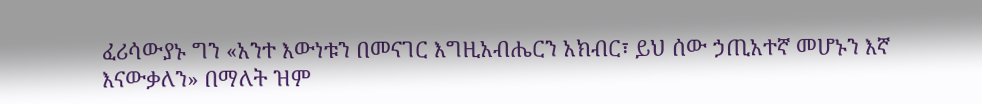ፈሪሳውያኑ ግን «አንተ እውነቱን በመናገር እግዚአብሔርን አክብር፣ ይህ ሰው ኃጢአተኛ መሆኑን እኛ እናውቃለን» በማለት ዝም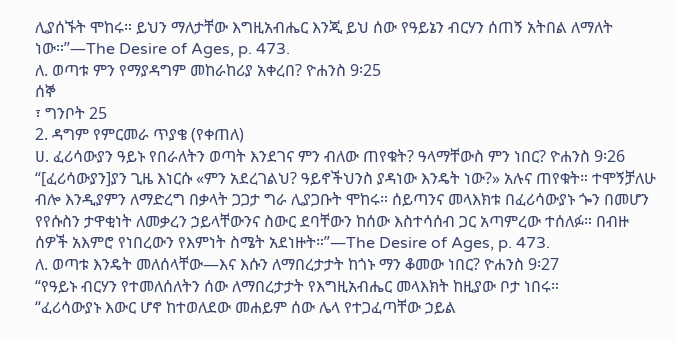ሊያሰኙት ሞከሩ። ይህን ማለታቸው እግዚአብሔር እንጂ ይህ ሰው የዓይኔን ብርሃን ሰጠኝ አትበል ለማለት ነው።”—The Desire of Ages, p. 473.
ለ. ወጣቱ ምን የማያዳግም መከራከሪያ አቀረበ? ዮሐንስ 9፡25
ሰኞ
፣ ግንቦት 25
2. ዳግም የምርመራ ጥያቄ (የቀጠለ)
ሀ. ፈሪሳውያን ዓይኑ የበራለትን ወጣት እንደገና ምን ብለው ጠየቁት? ዓላማቸውስ ምን ነበር? ዮሐንስ 9፡26
“[ፈሪሳውያን]ያን ጊዜ እነርሱ «ምን አደረገልህ? ዓይኖችህንስ ያዳነው እንዴት ነው?» አሉና ጠየቁት። ተሞኝቻለሁ ብሎ እንዲያምን ለማድረግ በቃላት ጋጋታ ግራ ሊያጋቡት ሞከሩ። ሰይጣንና መላእክቱ በፈሪሳውያኑ ጐን በመሆን የየሱስን ታዋቂነት ለመቃረን ኃይላቸውንና ስውር ደባቸውን ከሰው እስተሳሰብ ጋር አጣምረው ተሰለፉ። በብዙ ሰዎች አእምሮ የነበረውን የእምነት ስሜት አደነዙት።”—The Desire of Ages, p. 473.
ለ. ወጣቱ እንዴት መለሰላቸው—እና እሱን ለማበረታታት ከጎኑ ማን ቆመው ነበር? ዮሐንስ 9፡27
“የዓይኑ ብርሃን የተመለሰለትን ሰው ለማበረታታት የእግዚአብሔር መላእክት ከዚያው ቦታ ነበሩ።
“ፈሪሳውያኑ እውር ሆኖ ከተወለደው መሐይም ሰው ሌላ የተጋፈጣቸው ኃይል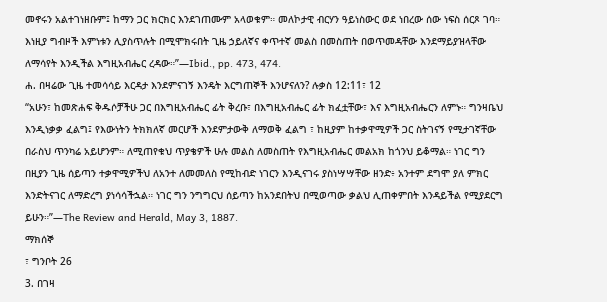መኖሩን አልተገነዘቡም፤ ከማን ጋር ክርክር እንደገጠሙም አላወቁም። መለኮታዊ ብርሃን ዓይነስውር ወደ ነበረው ሰው ነፍስ ሰርጾ ገባ። እነዚያ ግብዞች እምነቱን ሊያስጥሉት በሚሞክሩበት ጊዜ ኃይለኛና ቀጥተኛ መልስ በመስጠት በወጥመዳቸው እንደማይያዝላቸው ለማሳየት እንዲችል እግዚአብሔር ረዳው።”—Ibid., pp. 473, 474.
ሐ. በዛሬው ጊዜ ተመሳሳይ እርዳታ እንደምናገኝ እንዴት እርግጠኞች እንሆናለን? ሉቃስ 12:11፣ 12
“አሁን፣ ከመጽሐፍ ቅዱሶቻችሁ ጋር በእግዚአብሔር ፊት ቅረቡ፣ በእግዚአብሔር ፊት ክፈቷቸው፣ እና እግዚአብሔርን ለምኑ። ግንዛቤህ እንዲነቃቃ ፈልግ፤ የእውነትን ትክክለኛ መርሆች እንደምታውቅ ለማወቅ ፈልግ ፣ ከዚያም ከተቃዋሚዎች ጋር ስትገናኝ የሚታገኛቸው በራስህ ጥንካሬ አይሆንም። ለሚጠየቁህ ጥያቄዎች ሁሉ መልስ ለመስጠት የእግዚአብሔር መልአክ ከጎንህ ይቆማል። ነገር ግን በዚያን ጊዜ ሰይጣን ተቃዋሚዎችህ ለአንተ ለመመለስ የሚከብድ ነገርን እንዲናገሩ ያስነሣሣቸው ዘንድ፥ አንተም ደግሞ ያለ ምክር እንድትናገር ለማድረግ ያነሳሳችኋል። ነገር ግን ንግግርህ ሰይጣን ከአንደበትህ በሚወጣው ቃልህ ሊጠቀምበት እንዳይችል የሚያደርግ ይሁን።”—The Review and Herald, May 3, 1887.
ማክሰኞ
፣ ግንቦት 26
3. በገዛ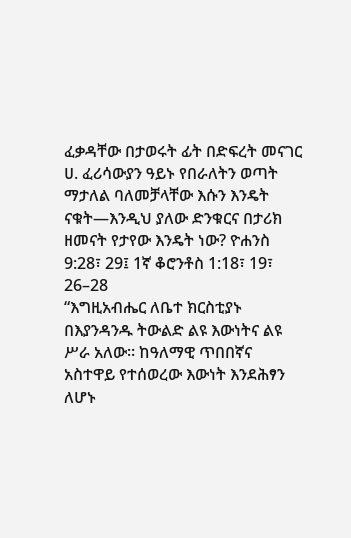ፈቃዳቸው በታወሩት ፊት በድፍረት መናገር
ሀ. ፈሪሳውያን ዓይኑ የበራለትን ወጣት ማታለል ባለመቻላቸው እሱን እንዴት ናቁት—እንዲህ ያለው ድንቁርና በታሪክ ዘመናት የታየው እንዴት ነው? ዮሐንስ 9:28፣ 29፤ 1ኛ ቆሮንቶስ 1:18፣ 19፣ 26–28
“እግዚአብሔር ለቤተ ክርስቲያኑ በእያንዳንዱ ትውልድ ልዩ እውነትና ልዩ ሥራ አለው። ከዓለማዊ ጥበበኛና አስተዋይ የተሰወረው እውነት እንደሕፃን ለሆኑ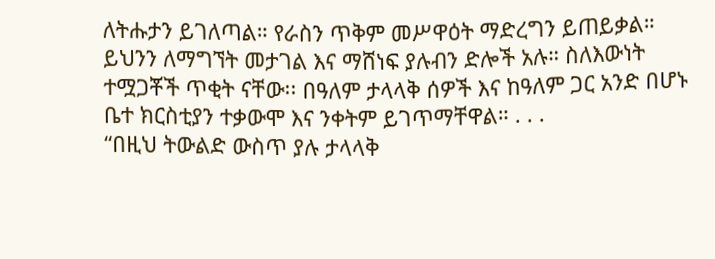ለትሑታን ይገለጣል። የራስን ጥቅም መሥዋዕት ማድረግን ይጠይቃል። ይህንን ለማግኘት መታገል እና ማሸነፍ ያሉብን ድሎች አሉ። ስለእውነት ተሟጋቾች ጥቂት ናቸው፡፡ በዓለም ታላላቅ ሰዎች እና ከዓለም ጋር አንድ በሆኑ ቤተ ክርስቲያን ተቃውሞ እና ንቀትም ይገጥማቸዋል። . . .
“በዚህ ትውልድ ውስጥ ያሉ ታላላቅ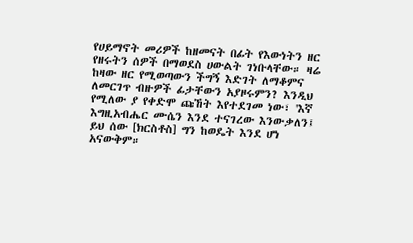የሀይማኖት መሪዎች ከዘመናት በፊት የእውነትን ዘር የዘሩትን ሰዎች በማወደስ ሀውልት ገነቡላቸው። ዛሬ ከዛው ዘር የሚወጣውን ችግኝ እድገት ለማቆምና ለመርገጥ ብዙዎች ፊታቸውን አያዞሩምን? እንዲህ የሚለው ያ የቀድሞ ጩኸት እየተደገመ ነው፣ 'እኛ እግዚአብሔር ሙሴን እንደ ተናገረው እንውቃለን፤ ይህ ሰው [ክርስቶስ] ግን ከወዴት እንደ ሆነ አናውቅም።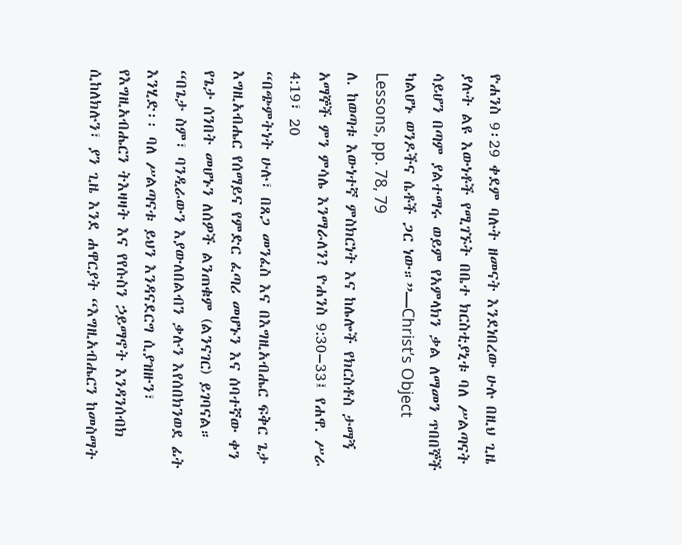ዮሐንስ 9፡29 ቀደም ባሉት ዘመናት እንደነበረው ሁሉ በዚህ ጊዜ ያሉት ልዩ እውነቶች የሚገኙት በቤተ ክርስቲያኒቱ ባለ ሥልጣናት ሳይሆን በጣም ያልተማሩ ወይም የአምላክን ቃል ለማመን ጥበበኞች ካልሆኑ ወንዶችና ሴቶች ጋር ነው።”—Christ’s Object Lessons, pp. 78, 79
ለ. ከወጣቱ እውነተኛ ምስክርነት እና ከሌሎች የክርስቶስ ታማኝ አማኞች ምን ምሳሌ እንማራለን? ዮሐንስ 9:30–33፤ የሐዋ. ሥራ 4:19፣ 20
“በጭምትነት ሁሉ፣ በጸጋ መንፈስ እና በእግዚአብሔር ፍቅር ጌታ እግዚአብሔር የሰማይና የምድር ፈጣሪ መሆኑን እና ሰባተኛው ቀን የጌታ ሰንበት መሆኑን ለሰዎች ልንጠቁም (ልንናገር) ይገባናል።
“በጌታ ስም፣ ባንዲራውን እያውለበልብን ቃሉን እየሰበክንወደ ፊት እንሂድ፡፡ ባለ ሥልጣናቱ ይህን እንዳናደርግ ሲያዝዙን፣ የእግዚአብሔርን ትእዛዛት እና የየሱስን ኃይማኖት እንዳንሰብክ ሲከለክሉን፣ ያን ጊዜ እንደ ሐዋርያት “እግዚአብሔርን ከመስማት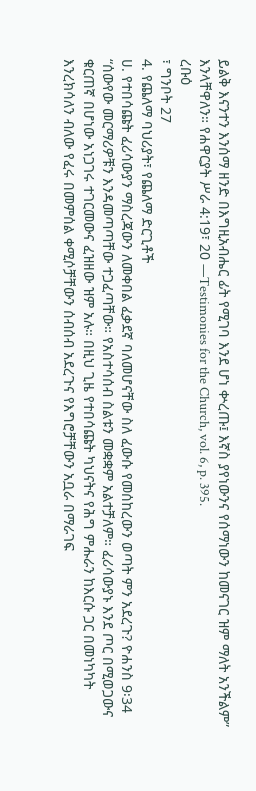ይልቅ እናንተን እንሰማ ዘንድ በእግዚአብሔር ፊት የሚገባ እንደ ሆነ ቍረጡ፤ እኛስ ያየነውንና የሰማነውን ከመናገር ዝም ማለት አንችልም” እንላቸዋለን። የሐዋርያት ሥራ 4:19፣ 20 —Testimonies for the Church, vol. 6, p. 395.
ረቡዕ
፣ ግንቦት 27
4. የጨለማ ባህሪያት፣ የጨለማ ድርጊቶች
ሀ. የተበሳጩት ፈሪሳውያን ማስረጃውን ለመቀበል ፈቃደኛ ባለመሆናቸው ስለ ፈውሱ የመሰከረውን ወጣት ምን አደረጉ? ዮሐንስ 9፡34
“ሰውየው መርማሪዎቹን እንዳመጣጣቸው ተጋፈጣቸው። የአስተሳሰብ ስልቱን መቋቋም አልተቻለም። ፈሪሳውያኑ እንደ ጦር በሚወጋውና ቁርጠኛ በሆነው አነጋገሩ ተገርመውና ፈዝዘው ዝም አሉ። በዚህ ጊዜ የተበሳጩት ካህናትና የሕግ ምሑራን ከእርሱ ጋር በመነካካት እንረክሳለን ብለው የፈሩ በመምሰል ቀሚሶቻቸውን ሰብሰብ አደረጉና የእግሮቻቸውን አቧራ በማራገፍ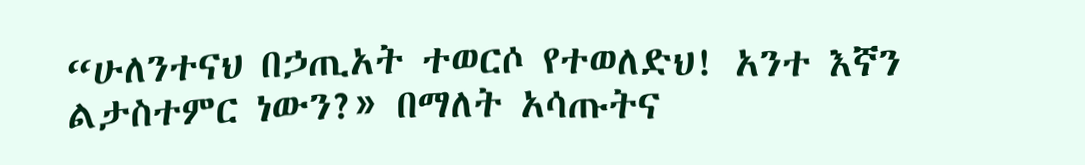“ሁለንተናህ በኃጢአት ተወርሶ የተወለድህ! አንተ እኛን ልታስተምር ነውን?» በማለት አሳጡትና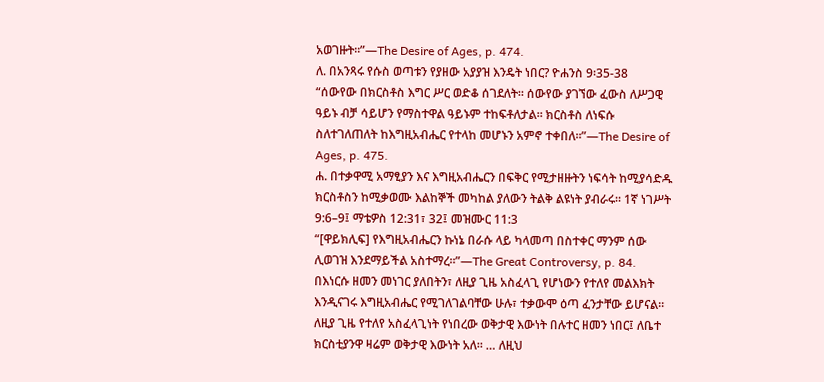አወገዙት።”—The Desire of Ages, p. 474.
ለ. በአንጻሩ የሱስ ወጣቱን የያዘው አያያዝ እንዴት ነበር? ዮሐንስ 9፡35-38
“ሰውየው በክርስቶስ እግር ሥር ወድቆ ሰገደለት። ሰውየው ያገኘው ፈውስ ለሥጋዊ ዓይኑ ብቻ ሳይሆን የማስተዋል ዓይኑም ተከፍቶለታል። ክርስቶስ ለነፍሱ ስለተገለጠለት ከእግዚአብሔር የተላከ መሆኑን አምኖ ተቀበለ።”—The Desire of Ages, p. 475.
ሐ. በተቃዋሚ አማፂያን እና እግዚአብሔርን በፍቅር የሚታዘዙትን ነፍሳት ከሚያሳድዱ ክርስቶስን ከሚቃወሙ እልከኞች መካከል ያለውን ትልቅ ልዩነት ያብራሩ። 1ኛ ነገሥት 9:6–9፤ ማቴዎስ 12:31፣ 32፤ መዝሙር 11:3
“[ዋይክሊፍ] የእግዚአብሔርን ኩነኔ በራሱ ላይ ካላመጣ በስተቀር ማንም ሰው ሊወገዝ እንደማይችል አስተማረ።”—The Great Controversy, p. 84.
በእነርሱ ዘመን መነገር ያለበትን፣ ለዚያ ጊዜ አስፈላጊ የሆነውን የተለየ መልእክት እንዲናገሩ እግዚአብሔር የሚገለገልባቸው ሁሉ፣ ተቃውሞ ዕጣ ፈንታቸው ይሆናል። ለዚያ ጊዜ የተለየ አስፈላጊነት የነበረው ወቅታዊ እውነት በሉተር ዘመን ነበር፤ ለቤተ ክርስቲያንዋ ዛሬም ወቅታዊ እውነት አለ። … ለዚህ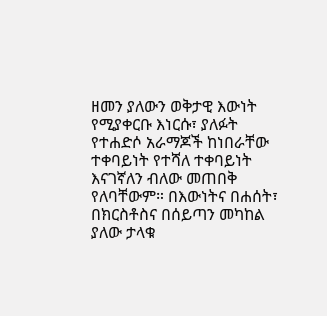ዘመን ያለውን ወቅታዊ እውነት የሚያቀርቡ እነርሱ፣ ያለፉት የተሐድሶ አራማጆች ከነበራቸው ተቀባይነት የተሻለ ተቀባይነት እናገኛለን ብለው መጠበቅ የለባቸውም። በእውነትና በሐሰት፣ በክርስቶስና በሰይጣን መካከል ያለው ታላቁ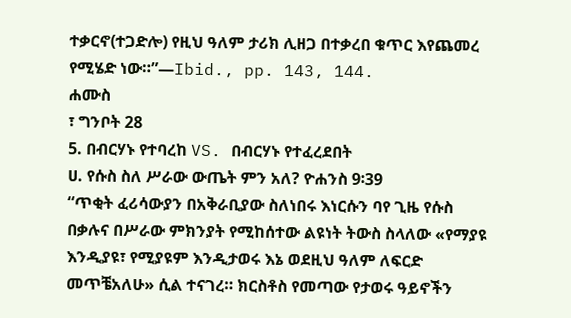ተቃርኖ(ተጋድሎ) የዚህ ዓለም ታሪክ ሊዘጋ በተቃረበ ቁጥር እየጨመረ የሚሄድ ነው።”—Ibid., pp. 143, 144.
ሐሙስ
፣ ግንቦት 28
5. በብርሃኑ የተባረከ VS. በብርሃኑ የተፈረደበት
ሀ. የሱስ ስለ ሥራው ውጤት ምን አለ? ዮሐንስ 9፡39
“ጥቂት ፈሪሳውያን በአቅራቢያው ስለነበሩ እነርሱን ባየ ጊዜ የሱስ በቃሉና በሥራው ምክንያት የሚከሰተው ልዩነት ትውስ ስላለው «የማያዩ እንዲያዩ፣ የሚያዩም እንዲታወሩ እኔ ወደዚህ ዓለም ለፍርድ መጥቼአለሁ» ሲል ተናገረ። ክርስቶስ የመጣው የታወሩ ዓይኖችን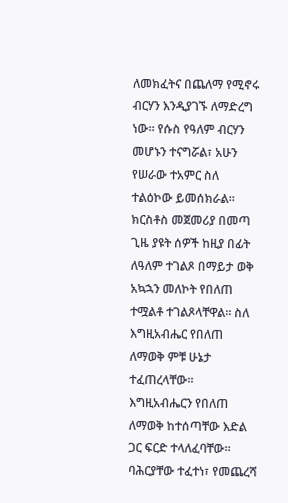ለመክፈትና በጨለማ የሚኖሩ ብርሃን እንዲያገኙ ለማድረግ ነው። የሱስ የዓለም ብርሃን መሆኑን ተናግሯል፣ አሁን የሠራው ተአምር ስለ ተልዕኮው ይመሰክራል። ክርስቶስ መጀመሪያ በመጣ ጊዜ ያዩት ሰዎች ከዚያ በፊት ለዓለም ተገልጾ በማይታ ወቅ አኳኋን መለኮት የበለጠ ተሟልቶ ተገልጾላቸዋል። ስለ እግዚአብሔር የበለጠ ለማወቅ ምቹ ሁኔታ ተፈጠረላቸው። እግዚአብሔርን የበለጠ ለማወቅ ከተሰጣቸው እድል ጋር ፍርድ ተላለፈባቸው። ባሕርያቸው ተፈተነ፣ የመጨረሻ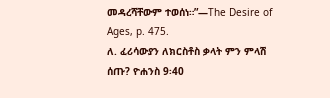መዳረሻቸውም ተወሰነ።”—The Desire of Ages, p. 475.
ለ. ፈሪሳውያን ለክርስቶስ ቃላት ምን ምላሽ ሰጡ? ዮሐንስ 9፡40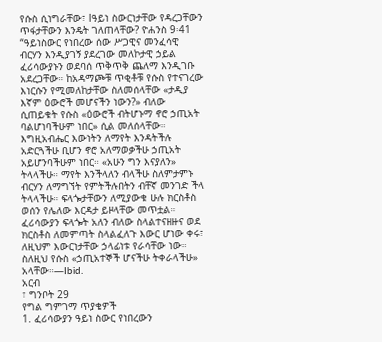የሱስ ሲነግራቸው፣ lዓይነ ስውርነታቸው የዳረጋቸውን ጥፋታቸውን እንዴት ገለጠላቸው? ዮሐንስ 9፡41
“ዓይነስውር የነበረው ሰው ሥጋዊና መንፈሳዊ ብርሃን እንዲያገኝ ያደረገው መለኮታዊ ኃይል ፈሪሳውያኑን ወደባሰ ጥቅጥቅ ጨለማ እንዲገቡ አደረጋቸው። ከአዳማጮቹ ጥቂቶቹ የሱስ የተናገረው እነርሱን የሚመለከታቸው ስለመሰላቸው «ታዲያ እኛም ዕውሮች መሆናችን ነውን?» ብለው ሲጠይቁት የሱስ «ዕውሮች ብትሆኑማ ኖሮ ኃጢአት ባልሆነባችሁም ነበር» ሲል መለሰላቸው። እግዚአብሔር እውነትን ለማየት እንዳትችሉ አድርጓችሁ ቢሆን ኖሮ አለማወቃችሁ ኃጢአት አይሆንባችሁም ነበር። «አሁን ግን እናያለን» ትላላችሁ። ማየት እንችላለን ብላችሁ ስለምታምኑ ብርሃን ለማግኘት የምትችሉበትን ብቸኛ መንገድ ችላ ትላላችሁ። ፍላጐታቸውን ለሚያውቁ ሁሉ ክርስቶስ ወሰን የሌለው እርዳታ ይዞላቸው መጥቷል። ፈሪሳውያን ፍላጐት አለን ብለው ስላልተናዘዙና ወደ ክርስቶስ ለመምጣት ስላልፈለጉ እውር ሆነው ቀሩ፣ ለዚህም እውርነታቸው ኃላፊነቱ የራሳቸው ነው። ስለዚህ የሱስ «ኃጢአተኞች ሆናችሁ ትቀራላችሁ» አላቸው።—Ibid.
አርብ
፣ ግንቦት 29
የግል ግምገማ ጥያቄዎች
1. ፈሪሳውያን ዓይነ ስውር የነበረውን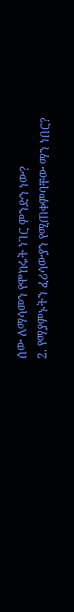ሰው ለማሳመን የሞከሩት ነገር ምንድን ነው?
2. የማያምኑትን ፈሪሳውያን የሚጠቀምባቸው ማን ነበር?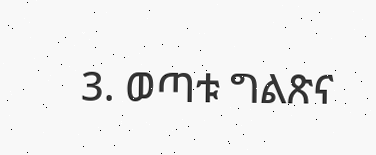3. ወጣቱ ግልጽና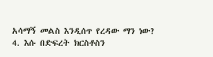አሳማኝ መልስ እንዲሰጥ የረዳው ማን ነው?
4. እሱ በድፍረት ክርስቶስን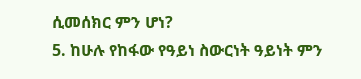ሲመሰክር ምን ሆነ?
5. ከሁሉ የከፋው የዓይነ ስውርነት ዓይነት ምን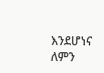እንደሆነና ለምን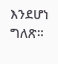እንደሆነ ግለጽ።